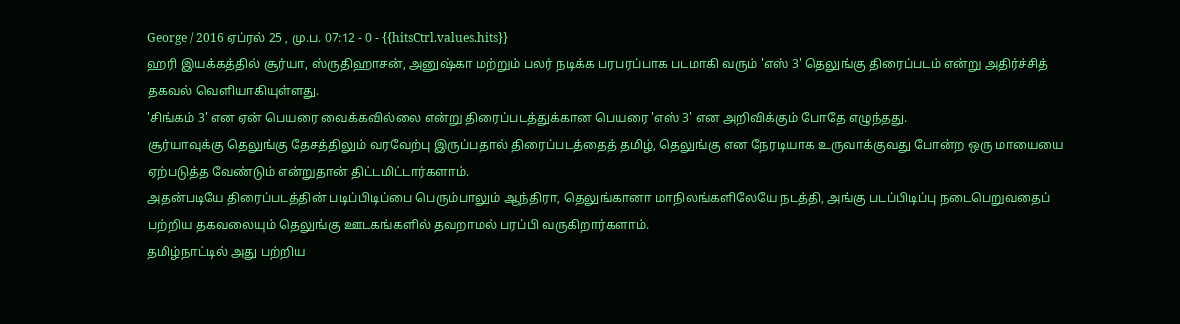George / 2016 ஏப்ரல் 25 , மு.ப. 07:12 - 0 - {{hitsCtrl.values.hits}}
ஹரி இயக்கத்தில் சூர்யா, ஸ்ருதிஹாசன், அனுஷ்கா மற்றும் பலர் நடிக்க பரபரப்பாக படமாகி வரும் 'எஸ் 3' தெலுங்கு திரைப்படம் என்று அதிர்ச்சித் தகவல் வெளியாகியுள்ளது.
'சிங்கம் 3' என ஏன் பெயரை வைக்கவில்லை என்று திரைப்படத்துக்கான பெயரை 'எஸ் 3' என அறிவிக்கும் போதே எழுந்தது.
சூர்யாவுக்கு தெலுங்கு தேசத்திலும் வரவேற்பு இருப்பதால் திரைப்படத்தைத் தமிழ், தெலுங்கு என நேரடியாக உருவாக்குவது போன்ற ஒரு மாயையை ஏற்படுத்த வேண்டும் என்றுதான் திட்டமிட்டார்களாம்.
அதன்படியே திரைப்படத்தின் படிப்பிடிப்பை பெரும்பாலும் ஆந்திரா, தெலுங்கானா மாநிலங்களிலேயே நடத்தி, அங்கு படப்பிடிப்பு நடைபெறுவதைப் பற்றிய தகவலையும் தெலுங்கு ஊடகங்களில் தவறாமல் பரப்பி வருகிறார்களாம்.
தமிழ்நாட்டில் அது பற்றிய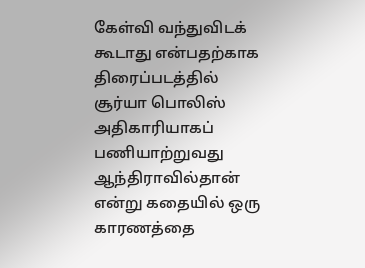கேள்வி வந்துவிடக் கூடாது என்பதற்காக திரைப்படத்தில் சூர்யா பொலிஸ் அதிகாரியாகப் பணியாற்றுவது ஆந்திராவில்தான் என்று கதையில் ஒரு காரணத்தை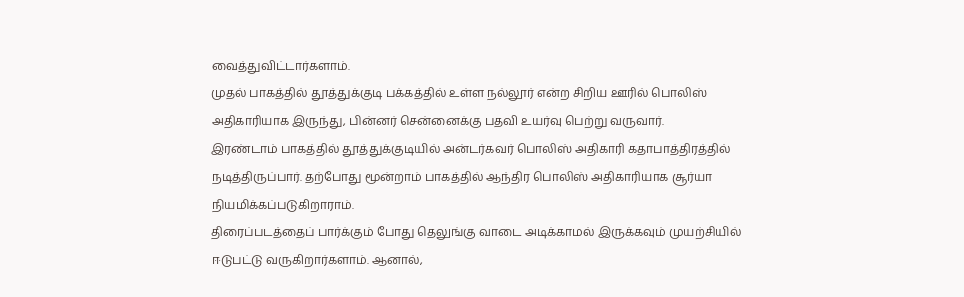வைத்துவிட்டார்களாம்.
முதல் பாகத்தில் தூத்துக்குடி பக்கத்தில் உள்ள நல்லூர் என்ற சிறிய ஊரில் பொலிஸ் அதிகாரியாக இருந்து, பின்னர் சென்னைக்கு பதவி உயர்வு பெற்று வருவார்.
இரண்டாம் பாகத்தில் தூத்துக்குடியில் அன்டர்கவர் பொலிஸ் அதிகாரி கதாபாத்திரத்தில் நடித்திருப்பார். தற்போது மூன்றாம் பாகத்தில் ஆந்திர பொலிஸ் அதிகாரியாக சூர்யா நியமிக்கப்படுகிறாராம்.
திரைப்படத்தைப் பார்க்கும் போது தெலுங்கு வாடை அடிக்காமல் இருக்கவும் முயற்சியில் ஈடுபட்டு வருகிறார்களாம். ஆனால்,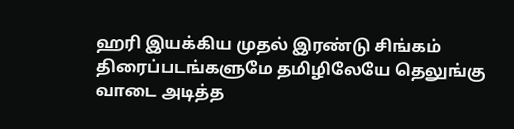ஹரி இயக்கிய முதல் இரண்டு சிங்கம் திரைப்படங்களுமே தமிழிலேயே தெலுங்கு வாடை அடித்த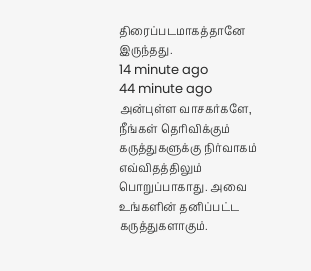திரைப்படமாகத்தானே இருந்தது.
14 minute ago
44 minute ago
அன்புள்ள வாசகர்களே,
நீங்கள் தெரிவிக்கும் கருத்துகளுக்கு நிர்வாகம் எவ்விதத்திலும் பொறுப்பாகாது. அவை உங்களின் தனிப்பட்ட கருத்துகளாகும்.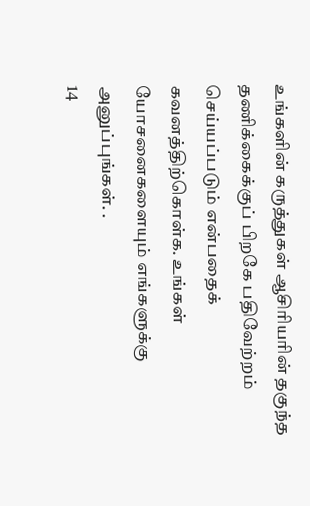உங்களின் கருத்துகள் ஆசிரியரின் தகுந்த தணிக்கைக்குப் பிறகே பதிவேற்றம் செய்யப்படும் என்பதைக் கவனத்திற்கொள்க. உங்கள் யோசனைகளையும் எங்களுக்கு அனுப்புங்கள். .
14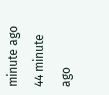minute ago
44 minute ago